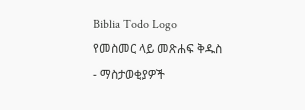Biblia Todo Logo
የመስመር ላይ መጽሐፍ ቅዱስ
- ማስታወቂያዎች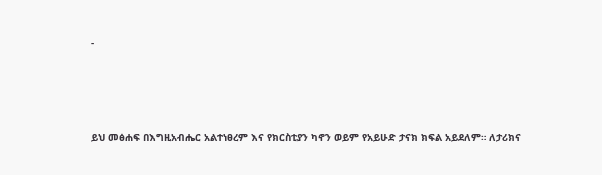-




ይህ መፅሐፍ በእግዚአብሔር አልተነፀረም እና የክርስቲያን ካኖን ወይም የአይሁድ ታናክ ክፍል አይደለም። ለታሪክና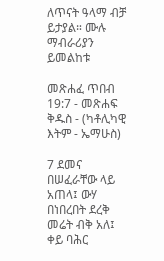ለጥናት ዓላማ ብቻ ይታያል። ሙሉ ማብራሪያን ይመልከቱ

መጽሐፈ ጥበብ 19:7 - መጽሐፍ ቅዱስ - (ካቶሊካዊ እትም - ኤማሁስ)

7 ደመና በሠፈራቸው ላይ አጠላ፤ ውሃ በነበረበት ደረቅ መሬት ብቅ አለ፤ ቀይ ባሕር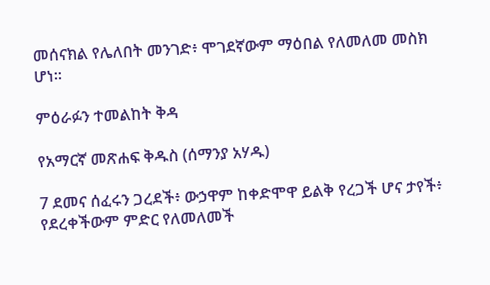መሰናክል የሌለበት መንገድ፥ ሞገደኛውም ማዕበል የለመለመ መስክ ሆነ።

ምዕራፉን ተመልከት ቅዳ

የአማርኛ መጽሐፍ ቅዱስ (ሰማንያ አሃዱ)

7 ደመና ሰፈሩን ጋረደች፥ ውኃዋም ከቀድሞዋ ይልቅ የረጋች ሆና ታየች፥ የደረቀችውም ምድር የለመለመች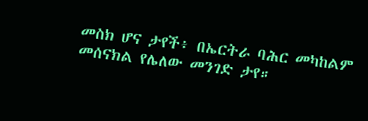መስክ ሆና ታየች፥ በኤርትራ ባሕር መካከልም መሰናክል የሌለው መንገድ ታየ።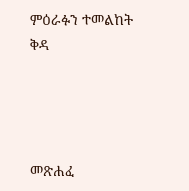ምዕራፉን ተመልከት ቅዳ




መጽሐፈ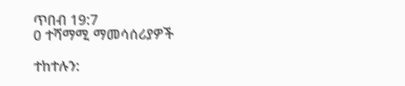ጥበብ 19:7
0 ተሻማሚ ማመሳሰሪያዎች

ተከተሉን: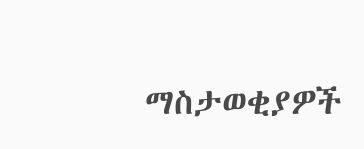ማስታወቂያዎች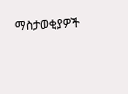ማስታወቂያዎች